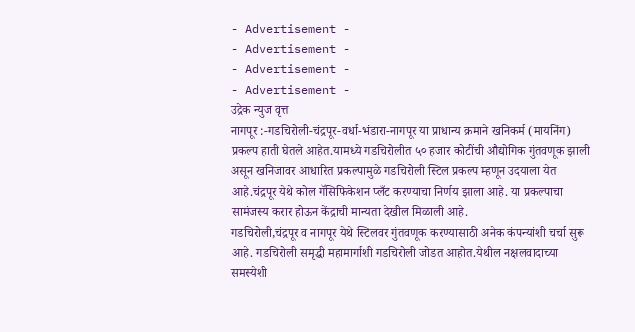- Advertisement -
- Advertisement -
- Advertisement -
- Advertisement -
उद्रेक न्युज वृत्त
नागपूर :-गडचिरोली-चंद्रपूर-वर्धा-भंडारा-नागपूर या प्राधान्य क्रमाने खनिकर्म (मायनिंग) प्रकल्प हाती घेतले आहेत.यामध्ये गडचिरोलीत ५० हजार कोटींची औद्योगिक गुंतवणूक झाली असून खनिजावर आधारित प्रकल्पामुळे गडचिरोली स्टिल प्रकल्प म्हणून उदयाला येत आहे.चंद्रपूर येथे कोल गॅसिफिकेशन प्लँट करण्याचा निर्णय झाला आहे. या प्रकल्पाचा सामंजस्य करार होऊन केंद्राची मान्यता देखील मिळाली आहे.
गडचिरोली,चंद्रपूर व नागपूर येथे स्टिलवर गुंतवणूक करण्यासाठी अनेक कंपन्यांशी चर्चा सुरू आहे. गडचिरोली समृद्धी महामार्गाशी गडचिरोली जोडत आहोत.येथील नक्षलवादाच्या समस्येशी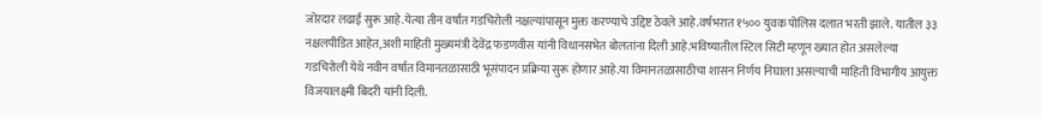जोरदार लढाई सुरू आहे.येत्या तीन वर्षांत गडचिरोली नक्षल्यांपासून मुक्त करण्याचे उद्दिष्ट ठेवले आहे.वर्षभरात १५०० युवक पोलिस दलात भरती झाले. यातील ३३ नक्षलपीडित आहेत,अशी माहिती मुख्यमंत्री देवेंद्र फडणवीस यांनी विधानसभेत बोलतांना दिली आहे.भविष्यातील स्टिल सिटी म्हणून ख्यात होत असलेल्या गडचिरोली येथे नवीन वर्षात विमानतळासाठी भूसंपादन प्रक्रिया सुरू होणार आहे.या विमानतळासाठीचा शासन निर्णय निघाला असल्याची माहिती विभागीय आयुक्त विजयालक्ष्मी बिदरी यांनी दिली.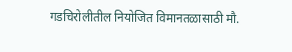गडचिरोलीतील नियोजित विमानतळासाठी मौ.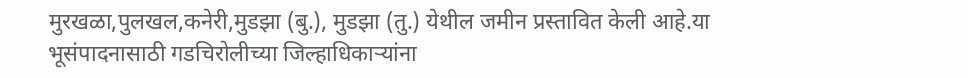मुरखळा,पुलखल,कनेरी,मुडझा (बु.), मुडझा (तु.) येथील जमीन प्रस्तावित केली आहे.या भूसंपादनासाठी गडचिरोलीच्या जिल्हाधिकाऱ्यांना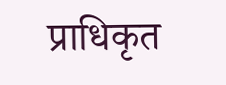प्राधिकृत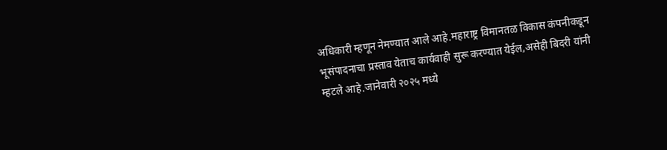अधिकारी म्हणून नेमण्यात आले आहे.महाराष्ट्र विमानतळ विकास कंपनीकडून भूसंपादनाचा प्रस्ताव येताच कार्यवाही सुरू करण्यात येईल,असेही बिदरी यांनी म्हटले आहे.जानेवारी २०२५ मध्ये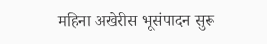महिना अखेरीस भूसंपादन सुरू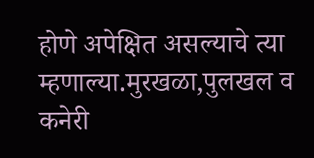होणे अपेक्षित असल्याचे त्या म्हणाल्या.मुरखळा,पुलखल व कनेरी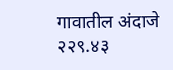गावातील अंदाजे २२९.४३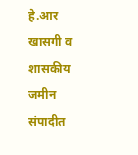हे.आर खासगी व शासकीय जमीन संपादीत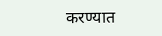करण्यात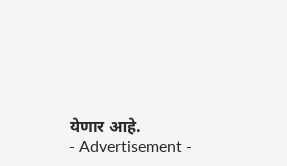येणार आहे.
- Advertisement -